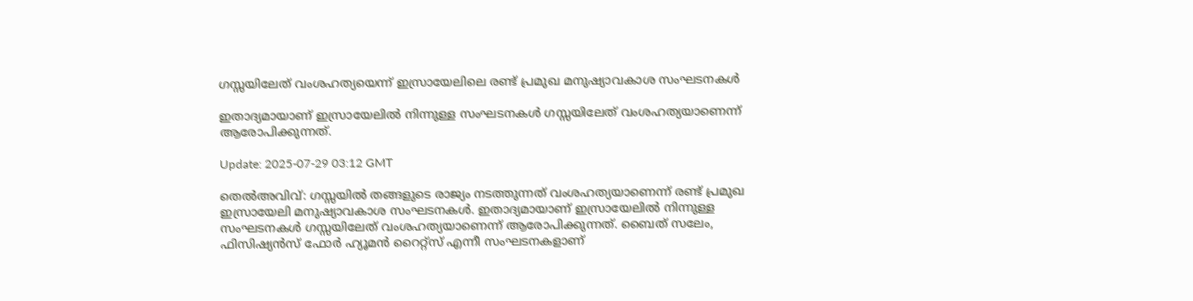ഗസ്സയിലേത് വംശഹത്യയെന്ന് ഇസ്രായേലിലെ രണ്ട് പ്രമുഖ മനുഷ്യാവകാശ സംഘടനകൾ

ഇതാദ്യമായാണ് ഇസ്രായേലില്‍ നിന്നുള്ള സംഘടനകള്‍ ഗസ്സയിലേത് വംശഹത്യയാണെന്ന് ആരോപിക്കുന്നത്.

Update: 2025-07-29 03:12 GMT

തെല്‍അവിവ്: ഗസ്സയില്‍ തങ്ങളുടെ രാജ്യം നടത്തുന്നത് വംശഹത്യയാണെന്ന് രണ്ട് പ്രമുഖ ഇസ്രായേലി മനുഷ്യാവകാശ സംഘടനകൾ. ഇതാദ്യമായാണ് ഇസ്രായേലില്‍ നിന്നുള്ള സംഘടനകള്‍ ഗസ്സയിലേത് വംശഹത്യയാണെന്ന് ആരോപിക്കുന്നത്. ബൈത് സലേം, ഫിസിഷ്യൻസ് ഫോർ ഹ്യൂമൻ റൈറ്റ്‌സ് എന്നീ സംഘടനകളാണ്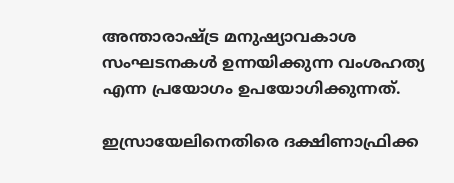അന്താരാഷ്ട്ര മനുഷ്യാവകാശ സംഘടനകള്‍ ഉന്നയിക്കുന്ന വംശഹത്യ എന്ന പ്രയോഗം ഉപയോഗിക്കുന്നത്.

ഇസ്രായേലിനെതിരെ ദക്ഷിണാഫ്രിക്ക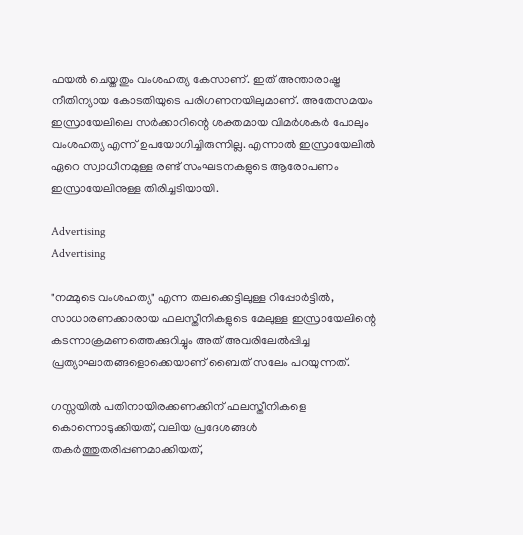ഫയൽ ചെയ്തതും വംശഹത്യ കേസാണ്. ഇത് അന്താരാഷ്ട്ര നീതിന്യായ കോടതിയുടെ പരിഗണനയിലുമാണ്. അതേസമയം ഇസ്രായേലിലെ സര്‍ക്കാറിന്റെ ശക്തമായ വിമര്‍ശകര്‍ പോലും വംശഹത്യ എന്ന് ഉപയോഗിച്ചിരുന്നില്ല. എന്നാല്‍ ഇസ്രായേലില്‍ ഏറെ സ്വാധീനമുള്ള രണ്ട് സംഘടനകളുടെ ആരോപണം ഇസ്രായേലിനുള്ള തിരിച്ചടിയായി.

Advertising
Advertising

"നമ്മുടെ വംശഹത്യ" എന്ന തലക്കെട്ടിലുള്ള റിപ്പോർട്ടിൽ, സാധാരണക്കാരായ ഫലസ്തീനികളുടെ മേലുള്ള ഇസ്രായേലിന്റെ കടന്നാക്രമണത്തെക്കുറിച്ചും അത് അവരിലേല്‍പ്പിച്ച പ്രത്യാഘാതങ്ങളൊക്കെയാണ് ബൈത് സലേം പറയുന്നത്.

ഗസ്സയില്‍ പതിനായിരക്കണക്കിന് ഫലസ്തീനികളെ കൊന്നൊടുക്കിയത്, വലിയ പ്രദേശങ്ങൾ തകർത്തുതരിപ്പണമാക്കിയത്,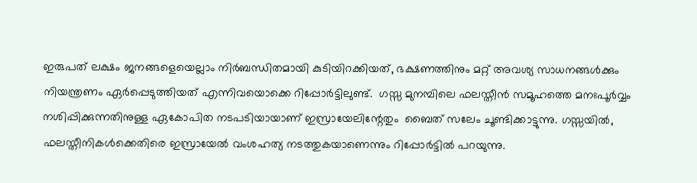ഇരുപത് ലക്ഷം ജനങ്ങളെയെല്ലാം നിർബന്ധിതമായി കുടിയിറക്കിയത്, ഭക്ഷണത്തിനും മറ്റ് അവശ്യ സാധനങ്ങൾക്കും നിയന്ത്രണം ഏർപ്പെടുത്തിയത് എന്നിവയൊക്കെ റിപ്പോര്‍ട്ടിലുണ്ട്.  ഗസ്സ മുനമ്പിലെ ഫലസ്തീൻ സമൂഹത്തെ മനഃപൂർവ്വം നശിപ്പിക്കുന്നതിനുള്ള ഏകോപിത നടപടിയായാണ് ഇസ്രായേലിന്റേതും  ബൈത് സലേം ചൂണ്ടിക്കാട്ടുന്നു. ഗസ്സയില്‍, ഫലസ്തീനികൾക്കെതിരെ ഇസ്രായേൽ വംശഹത്യ നടത്തുകയാണെന്നും റിപ്പോര്‍ട്ടില്‍ പറയുന്നു.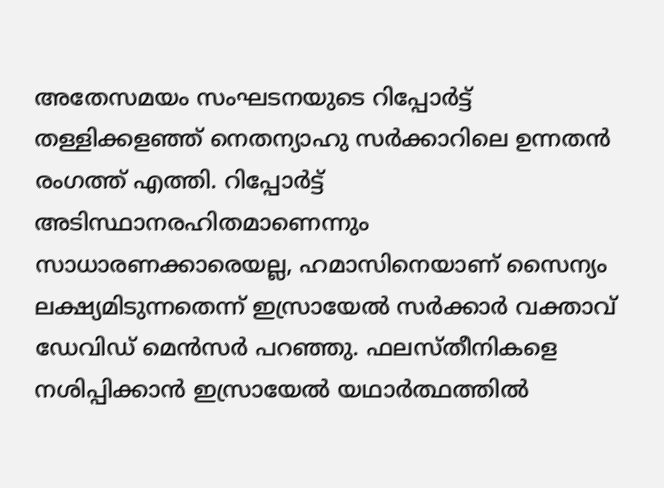അതേസമയം സംഘടനയുടെ റിപ്പോര്‍ട്ട് തള്ളിക്കളഞ്ഞ് നെതന്യാഹു സര്‍ക്കാറിലെ ഉന്നതന്‍ രംഗത്ത് എത്തി. റിപ്പോര്‍ട്ട് അടിസ്ഥാനരഹിതമാണെന്നും  സാധാരണക്കാരെയല്ല, ഹമാസിനെയാണ് സൈന്യം  ലക്ഷ്യമിടുന്നതെന്ന് ഇസ്രായേൽ സർക്കാർ വക്താവ് ഡേവിഡ് മെൻസർ പറഞ്ഞു. ഫലസ്തീനികളെ നശിപ്പിക്കാൻ ഇസ്രായേൽ യഥാർത്ഥത്തിൽ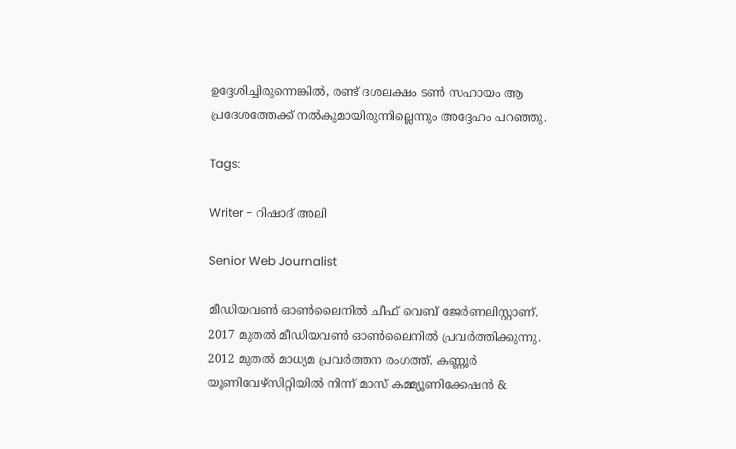ഉദ്ദേശിച്ചിരുന്നെങ്കിൽ, രണ്ട് ദശലക്ഷം ടൺ സഹായം ആ പ്രദേശത്തേക്ക് നൽകുമായിരുന്നില്ലെന്നും അദ്ദേഹം പറഞ്ഞു.

Tags:

Writer - റിഷാദ് അലി

Senior Web Journalist

മീഡിയവൺ ഓൺലൈനിൽ ചീഫ് വെബ് ജേർണലിസ്റ്റാണ്. 2017 മുതൽ മീഡിയവൺ ഓൺലൈനിൽ പ്രവർത്തിക്കുന്നു. 2012 മുതൽ മാധ്യമ പ്രവർത്തന രംഗത്ത്. കണ്ണൂര്‍ യൂണിവേഴ്‌സിറ്റിയിൽ നിന്ന് മാസ് കമ്മ്യൂണിക്കേഷന്‍ &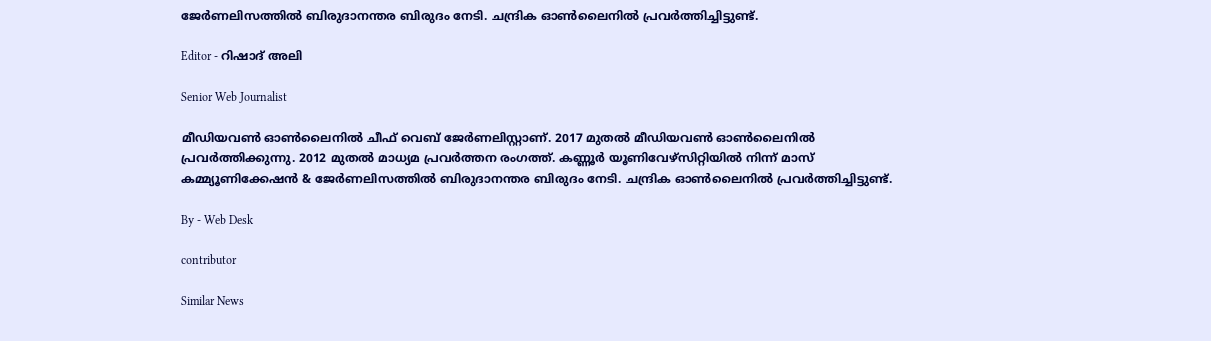ജേര്‍ണലിസത്തില്‍ ബിരുദാനന്തര ബിരുദം നേടി. ചന്ദ്രിക ഓണ്‍ലൈനില്‍ പ്രവര്‍ത്തിച്ചിട്ടുണ്ട്.

Editor - റിഷാദ് അലി

Senior Web Journalist

മീഡിയവൺ ഓൺലൈനിൽ ചീഫ് വെബ് ജേർണലിസ്റ്റാണ്. 2017 മുതൽ മീഡിയവൺ ഓൺലൈനിൽ പ്രവർത്തിക്കുന്നു. 2012 മുതൽ മാധ്യമ പ്രവർത്തന രംഗത്ത്. കണ്ണൂര്‍ യൂണിവേഴ്‌സിറ്റിയിൽ നിന്ന് മാസ് കമ്മ്യൂണിക്കേഷന്‍ & ജേര്‍ണലിസത്തില്‍ ബിരുദാനന്തര ബിരുദം നേടി. ചന്ദ്രിക ഓണ്‍ലൈനില്‍ പ്രവര്‍ത്തിച്ചിട്ടുണ്ട്.

By - Web Desk

contributor

Similar News